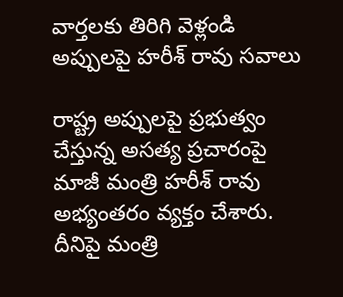వార్తలకు తిరిగి వెళ్లండి
అప్పులపై హరీశ్ రావు సవాలు

రాష్ట్ర అప్పులపై ప్రభుత్వం చేస్తున్న అసత్య ప్రచారంపై మాజీ మంత్రి హరీశ్ రావు అభ్యంతరం వ్యక్తం చేశారు. దీనిపై మంత్రి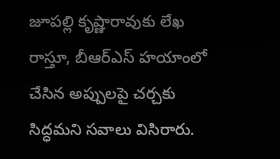జూపల్లి కృష్ణారావుకు లేఖ రాస్తూ, బీఆర్ఎస్ హయాంలో చేసిన అప్పులపై చర్చకు సిద్ధమని సవాలు విసిరారు.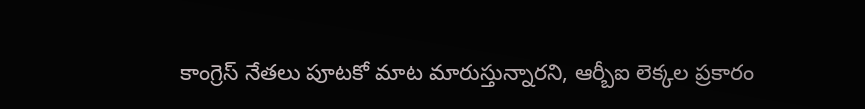కాంగ్రెస్ నేతలు పూటకో మాట మారుస్తున్నారని, ఆర్బీఐ లెక్కల ప్రకారం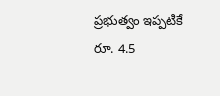ప్రభుత్వం ఇప్పటికే రూ. 4.5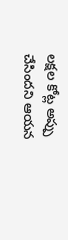లక్షల కోట్ల అప్పు చేసిందని ఆయన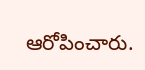ఆరోపించారు.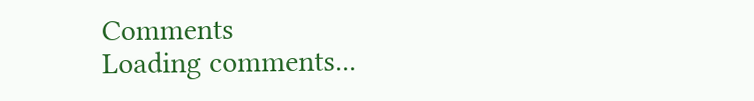Comments
Loading comments...